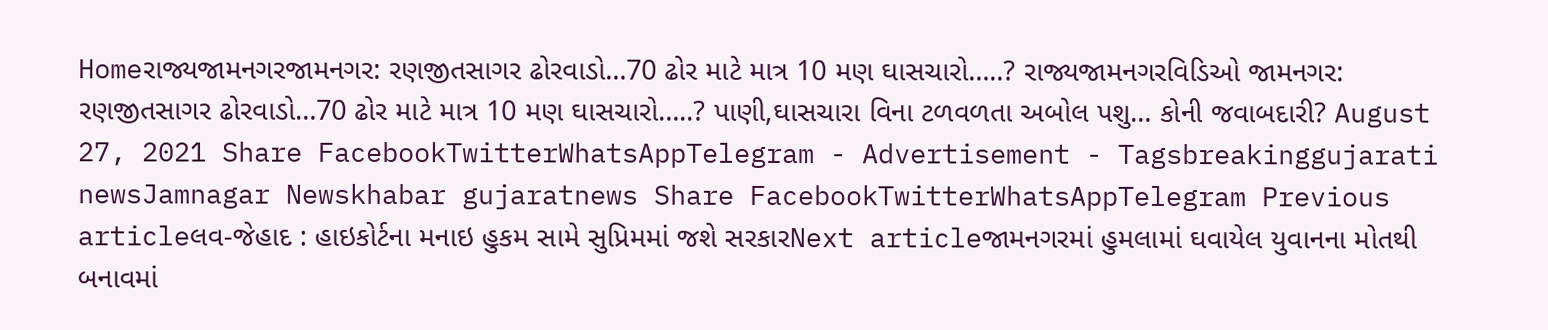Homeરાજ્યજામનગરજામનગર: રણજીતસાગર ઢોરવાડો…70 ઢોર માટે માત્ર 10 મણ ઘાસચારો…..? રાજ્યજામનગરવિડિઓ જામનગર: રણજીતસાગર ઢોરવાડો…70 ઢોર માટે માત્ર 10 મણ ઘાસચારો…..? પાણી,ઘાસચારા વિના ટળવળતા અબોલ પશુ… કોની જવાબદારી? August 27, 2021 Share FacebookTwitterWhatsAppTelegram - Advertisement - Tagsbreakinggujarati newsJamnagar Newskhabar gujaratnews Share FacebookTwitterWhatsAppTelegram Previous articleલવ-જેહાદ : હાઇકોર્ટના મનાઇ હુકમ સામે સુપ્રિમમાં જશે સરકારNext articleજામનગરમાં હુમલામાં ઘવાયેલ યુવાનના મોતથી બનાવમાં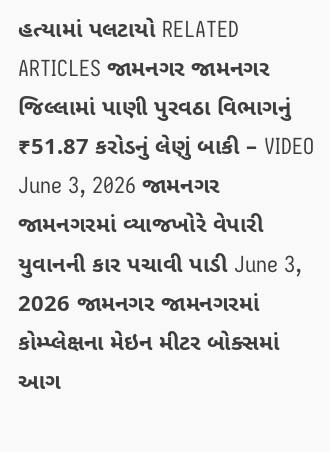હત્યામાં પલટાયો RELATED ARTICLES જામનગર જામનગર જિલ્લામાં પાણી પુરવઠા વિભાગનું ₹51.87 કરોડનું લેણું બાકી – VIDEO June 3, 2026 જામનગર જામનગરમાં વ્યાજખોરે વેપારી યુવાનની કાર પચાવી પાડી June 3, 2026 જામનગર જામનગરમાં કોમ્પ્લેક્ષના મેઇન મીટર બોક્સમાં આગ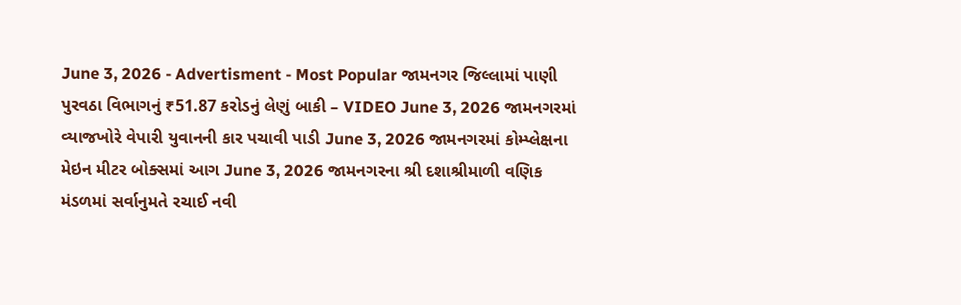June 3, 2026 - Advertisment - Most Popular જામનગર જિલ્લામાં પાણી પુરવઠા વિભાગનું ₹51.87 કરોડનું લેણું બાકી – VIDEO June 3, 2026 જામનગરમાં વ્યાજખોરે વેપારી યુવાનની કાર પચાવી પાડી June 3, 2026 જામનગરમાં કોમ્પ્લેક્ષના મેઇન મીટર બોક્સમાં આગ June 3, 2026 જામનગરના શ્રી દશાશ્રીમાળી વણિક મંડળમાં સર્વાનુમતે રચાઈ નવી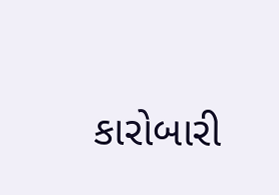કારોબારી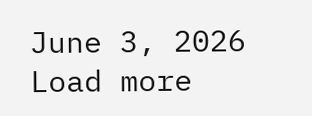June 3, 2026 Load more